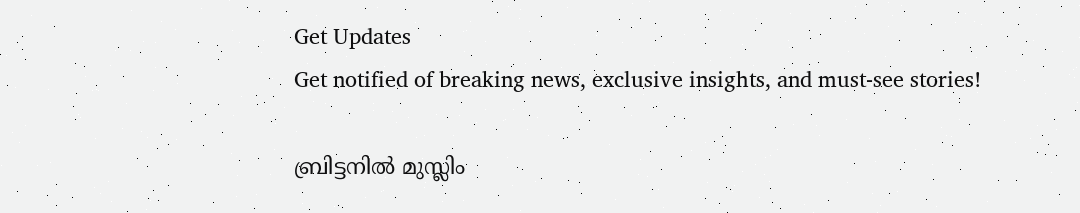Get Updates
Get notified of breaking news, exclusive insights, and must-see stories!

ബ്രിട്ടനില്‍ മുസ്ലിം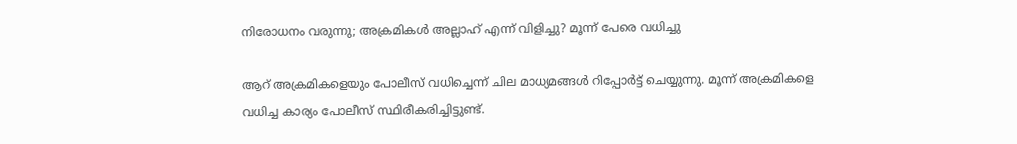നിരോധനം വരുന്നു; അക്രമികള്‍ അല്ലാഹ് എന്ന് വിളിച്ചു? മൂന്ന് പേരെ വധിച്ചു

ആറ് അക്രമികളെയും പോലീസ് വധിച്ചെന്ന് ചില മാധ്യമങ്ങള്‍ റിപ്പോര്‍ട്ട് ചെയ്യുന്നു. മൂന്ന് അക്രമികളെ വധിച്ച കാര്യം പോലീസ് സ്ഥിരീകരിച്ചിട്ടുണ്ട്.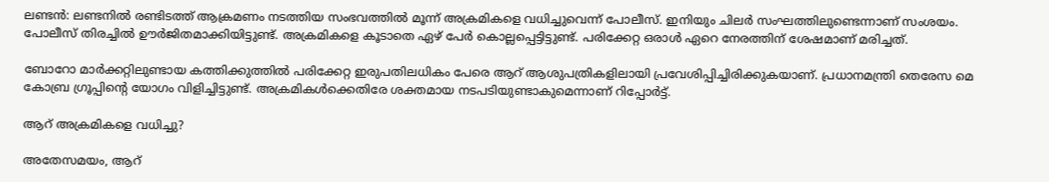ലണ്ടന്‍: ലണ്ടനില്‍ രണ്ടിടത്ത് ആക്രമണം നടത്തിയ സംഭവത്തില്‍ മൂന്ന് അക്രമികളെ വധിച്ചുവെന്ന് പോലീസ്. ഇനിയും ചിലര്‍ സംഘത്തിലുണ്ടെന്നാണ് സംശയം. പോലീസ് തിരച്ചില്‍ ഊര്‍ജിതമാക്കിയിട്ടുണ്ട്. അക്രമികളെ കൂടാതെ ഏഴ് പേര്‍ കൊല്ലപ്പെട്ടിട്ടുണ്ട്. പരിക്കേറ്റ ഒരാള്‍ ഏറെ നേരത്തിന് ശേഷമാണ് മരിച്ചത്.

ബോറോ മാര്‍ക്കറ്റിലുണ്ടായ കത്തിക്കുത്തില്‍ പരിക്കേറ്റ ഇരുപതിലധികം പേരെ ആറ് ആശുപത്രികളിലായി പ്രവേശിപ്പിച്ചിരിക്കുകയാണ്. പ്രധാനമന്ത്രി തെരേസ മെ കോബ്ര ഗ്രൂപ്പിന്റെ യോഗം വിളിച്ചിട്ടുണ്ട്. അക്രമികള്‍ക്കെതിരേ ശക്തമായ നടപടിയുണ്ടാകുമെന്നാണ് റിപ്പോര്‍ട്ട്.

ആറ് അക്രമികളെ വധിച്ചു?

അതേസമയം, ആറ്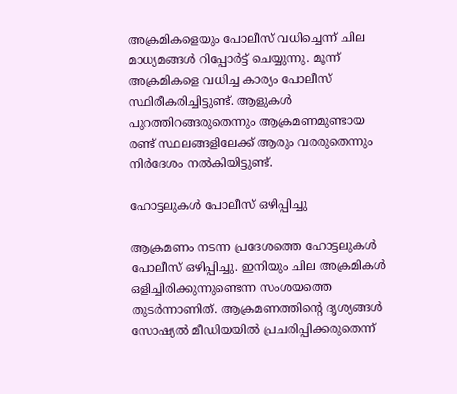അക്രമികളെയും പോലീസ് വധിച്ചെന്ന് ചില മാധ്യമങ്ങള്‍ റിപ്പോര്‍ട്ട് ചെയ്യുന്നു. മൂന്ന് അക്രമികളെ വധിച്ച കാര്യം പോലീസ് സ്ഥിരീകരിച്ചിട്ടുണ്ട്. ആളുകള്‍ പുറത്തിറങ്ങരുതെന്നും ആക്രമണമുണ്ടായ രണ്ട് സ്ഥലങ്ങളിലേക്ക് ആരും വരരുതെന്നും നിര്‍ദേശം നല്‍കിയിട്ടുണ്ട്.

ഹോട്ടലുകള്‍ പോലീസ് ഒഴിപ്പിച്ചു

ആക്രമണം നടന്ന പ്രദേശത്തെ ഹോട്ടലുകള്‍ പോലീസ് ഒഴിപ്പിച്ചു. ഇനിയും ചില അക്രമികള്‍ ഒളിച്ചിരിക്കുന്നുണ്ടെന്ന സംശയത്തെ തുടര്‍ന്നാണിത്. ആക്രമണത്തിന്റെ ദൃശ്യങ്ങള്‍ സോഷ്യല്‍ മീഡിയയില്‍ പ്രചരിപ്പിക്കരുതെന്ന്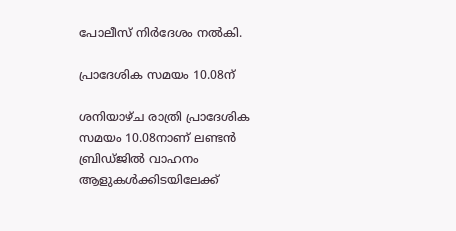പോലീസ് നിര്‍ദേശം നല്‍കി.

പ്രാദേശിക സമയം 10.08ന്

ശനിയാഴ്ച രാത്രി പ്രാദേശിക സമയം 10.08നാണ് ലണ്ടന്‍ ബ്രിഡ്ജില്‍ വാഹനം ആളുകള്‍ക്കിടയിലേക്ക്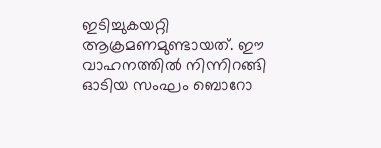ഇടിച്ചുകയറ്റി ആക്രമണമുണ്ടായത്. ഈ വാഹനത്തില്‍ നിന്നിറങ്ങി ഓടിയ സംഘം ബൊറോ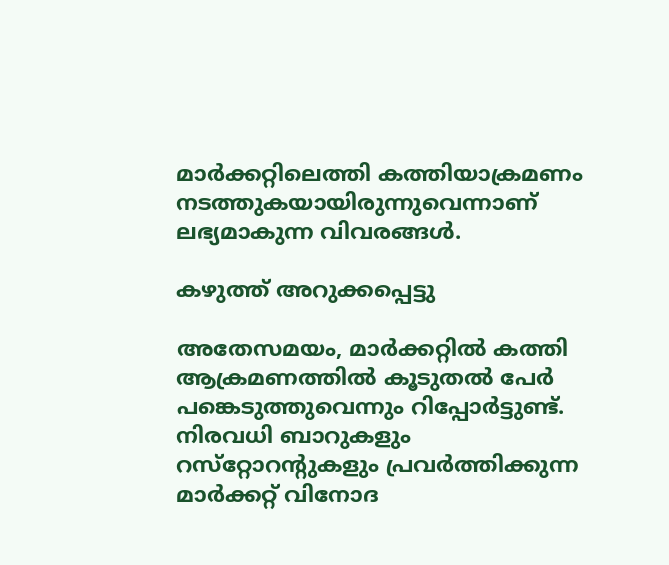മാര്‍ക്കറ്റിലെത്തി കത്തിയാക്രമണം നടത്തുകയായിരുന്നുവെന്നാണ് ലഭ്യമാകുന്ന വിവരങ്ങള്‍.

കഴുത്ത് അറുക്കപ്പെട്ടു

അതേസമയം, മാര്‍ക്കറ്റില്‍ കത്തി ആക്രമണത്തില്‍ കൂടുതല്‍ പേര്‍ പങ്കെടുത്തുവെന്നും റിപ്പോര്‍ട്ടുണ്ട്. നിരവധി ബാറുകളും റസ്‌റ്റോറന്റുകളും പ്രവര്‍ത്തിക്കുന്ന മാര്‍ക്കറ്റ് വിനോദ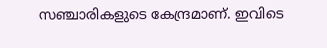സഞ്ചാരികളുടെ കേന്ദ്രമാണ്. ഇവിടെ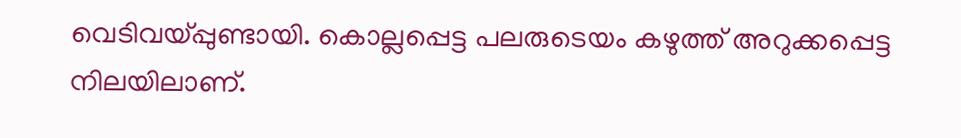വെടിവയ്പ്പുണ്ടായി. കൊല്ലപ്പെട്ട പലരുടെയം കഴുത്ത് അറുക്കപ്പെട്ട നിലയിലാണ്.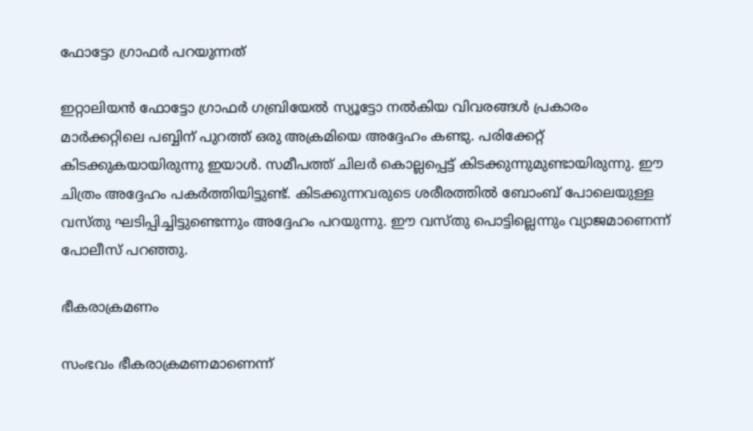ഫോട്ടോ ഗ്രാഫര്‍ പറയുന്നത്

ഇറ്റാലിയന്‍ ഫോട്ടോ ഗ്രാഫര്‍ ഗബ്രിയേല്‍ സ്യൂട്ടോ നല്‍കിയ വിവരങ്ങള്‍ പ്രകാരം മാര്‍ക്കറ്റിലെ പബ്ബിന് പുറത്ത് ഒരു അക്രമിയെ അദ്ദേഹം കണ്ടു. പരിക്കേറ്റ് കിടക്കുകയായിരുന്നു ഇയാള്‍. സമീപത്ത് ചിലര്‍ കൊല്ലപ്പെട്ട് കിടക്കുന്നുമുണ്ടായിരുന്നു. ഈ ചിത്രം അദ്ദേഹം പകര്‍ത്തിയിട്ടുണ്ട്. കിടക്കുന്നവരുടെ ശരീരത്തില്‍ ബോംബ് പോലെയുള്ള വസ്തു ഘടിപ്പിച്ചിട്ടുണ്ടെന്നും അദ്ദേഹം പറയുന്നു. ഈ വസ്തു പൊട്ടില്ലെന്നും വ്യാജമാണെന്ന് പോലീസ് പറഞ്ഞു.

ഭീകരാക്രമണം

സംഭവം ഭീകരാക്രമണമാണെന്ന്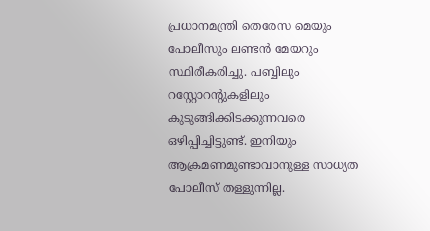പ്രധാനമന്ത്രി തെരേസ മെയും പോലീസും ലണ്ടന്‍ മേയറും സ്ഥിരീകരിച്ചു. പബ്ബിലും റസ്റ്റോറന്റുകളിലും കുടുങ്ങിക്കിടക്കുന്നവരെ ഒഴിപ്പിച്ചിട്ടുണ്ട്. ഇനിയും ആക്രമണമുണ്ടാവാനുള്ള സാധ്യത പോലീസ് തള്ളുന്നില്ല.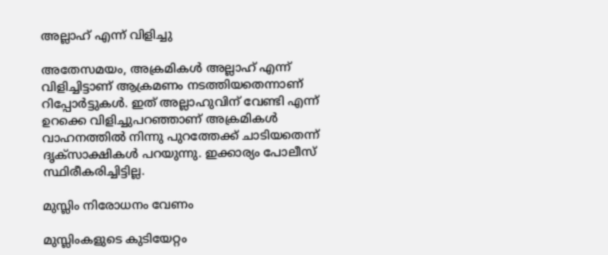അല്ലാഹ് എന്ന് വിളിച്ചു

അതേസമയം, അക്രമികള്‍ അല്ലാഹ് എന്ന് വിളിച്ചിട്ടാണ് ആക്രമണം നടത്തിയതെന്നാണ് റിപ്പോര്‍ട്ടുകള്‍. ഇത് അല്ലാഹുവിന് വേണ്ടി എന്ന് ഉറക്കെ വിളിച്ചുപറഞ്ഞാണ് അക്രമികള്‍ വാഹനത്തില്‍ നിന്നു പുറത്തേക്ക് ചാടിയതെന്ന് ദൃക്‌സാക്ഷികള്‍ പറയുന്നു. ഇക്കാര്യം പോലീസ് സ്ഥിരീകരിച്ചിട്ടില്ല.

മുസ്ലിം നിരോധനം വേണം

മുസ്ലിംകളുടെ കുടിയേറ്റം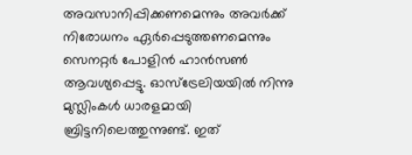അവസാനിപ്പിക്കണമെന്നും അവര്‍ക്ക് നിരോധനം ഏര്‍പ്പെടുത്തണമെന്നും സെനറ്റര്‍ പോളിന്‍ ഹാന്‍സണ്‍ ആവശ്യപ്പെട്ടു. ഓസ്‌ട്രേലിയയില്‍ നിന്നു മുസ്ലിംകള്‍ ധാരളമായി ബ്രിട്ടനിലെത്തുന്നുണ്ട്. ഇത്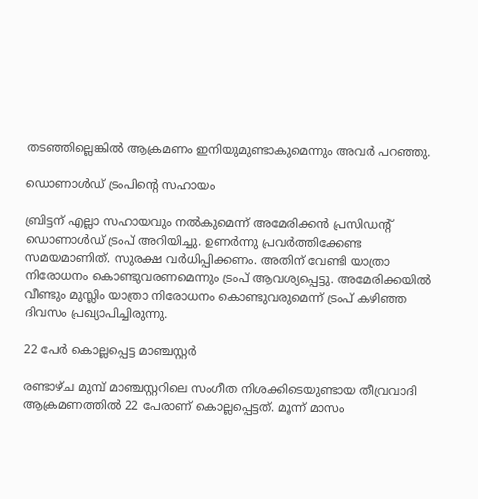തടഞ്ഞില്ലെങ്കില്‍ ആക്രമണം ഇനിയുമുണ്ടാകുമെന്നും അവര്‍ പറഞ്ഞു.

ഡൊണാള്‍ഡ് ട്രംപിന്റെ സഹായം

ബ്രിട്ടന് എല്ലാ സഹായവും നല്‍കുമെന്ന് അമേരിക്കന്‍ പ്രസിഡന്റ് ഡൊണാള്‍ഡ് ട്രംപ് അറിയിച്ചു. ഉണര്‍ന്നു പ്രവര്‍ത്തിക്കേണ്ട സമയമാണിത്. സുരക്ഷ വര്‍ധിപ്പിക്കണം. അതിന് വേണ്ടി യാത്രാ നിരോധനം കൊണ്ടുവരണമെന്നും ട്രംപ് ആവശ്യപ്പെട്ടു. അമേരിക്കയില്‍ വീണ്ടും മുസ്ലിം യാത്രാ നിരോധനം കൊണ്ടുവരുമെന്ന് ട്രംപ് കഴിഞ്ഞ ദിവസം പ്രഖ്യാപിച്ചിരുന്നു.

22 പേര്‍ കൊല്ലപ്പെട്ട മാഞ്ചസ്റ്റര്‍

രണ്ടാഴ്ച മുമ്പ് മാഞ്ചസ്റ്ററിലെ സംഗീത നിശക്കിടെയുണ്ടായ തീവ്രവാദി ആക്രമണത്തില്‍ 22 പേരാണ് കൊല്ലപ്പെട്ടത്. മൂന്ന് മാസം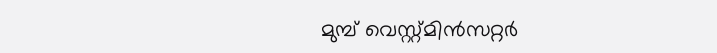മുമ്പ് വെസ്റ്റ്മിന്‍സറ്റര്‍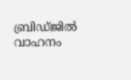ബ്രിഡ്ജില്‍ വാഹനം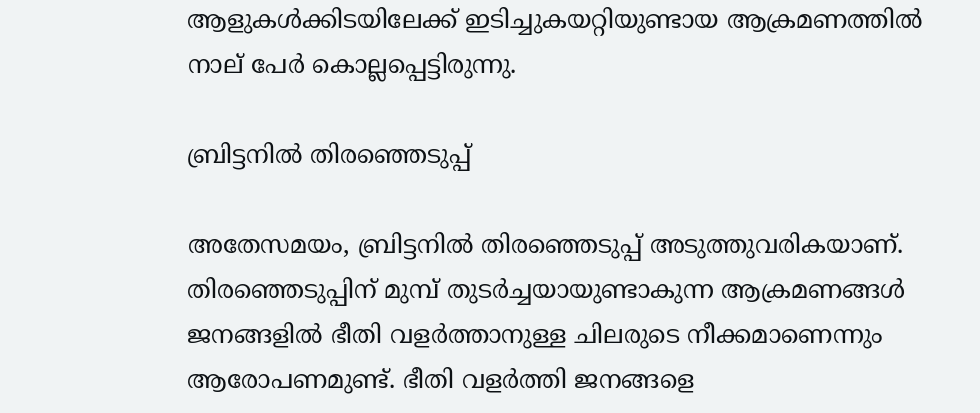ആളുകള്‍ക്കിടയിലേക്ക് ഇടിച്ചുകയറ്റിയുണ്ടായ ആക്രമണത്തില്‍ നാല് പേര്‍ കൊല്ലപ്പെട്ടിരുന്നു.

ബ്രിട്ടനില്‍ തിരഞ്ഞെടുപ്പ്

അതേസമയം, ബ്രിട്ടനില്‍ തിരഞ്ഞെടുപ്പ് അടുത്തുവരികയാണ്. തിരഞ്ഞെടുപ്പിന് മുമ്പ് തുടര്‍ച്ചയായുണ്ടാകുന്ന ആക്രമണങ്ങള്‍ ജനങ്ങളില്‍ ഭീതി വളര്‍ത്താനുള്ള ചിലരുടെ നീക്കമാണെന്നും ആരോപണമുണ്ട്. ഭീതി വളര്‍ത്തി ജനങ്ങളെ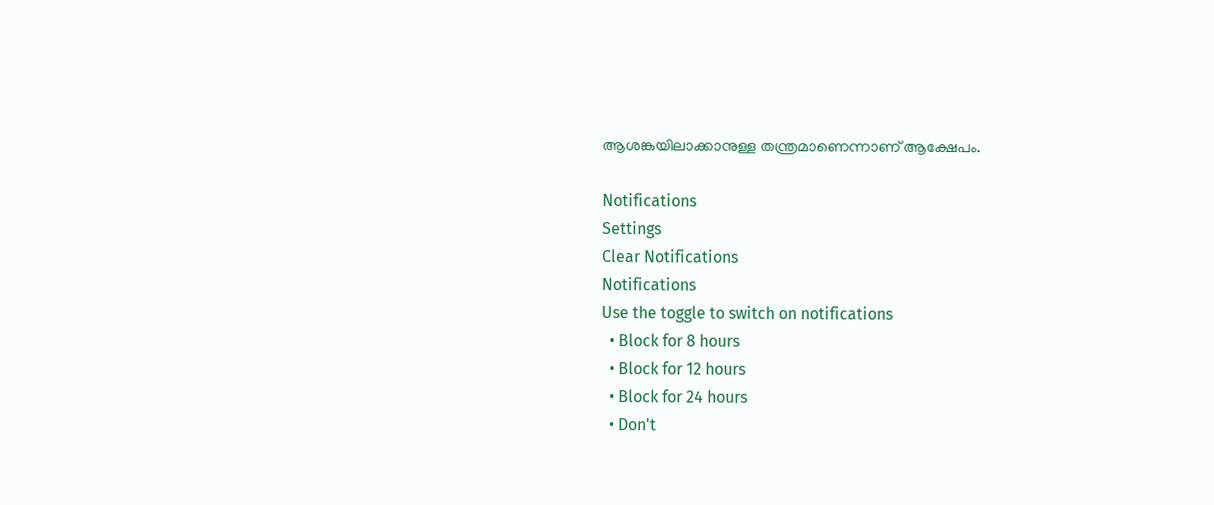ആശങ്കയിലാക്കാനുള്ള തന്ത്രമാണെന്നാണ് ആക്ഷേപം.

Notifications
Settings
Clear Notifications
Notifications
Use the toggle to switch on notifications
  • Block for 8 hours
  • Block for 12 hours
  • Block for 24 hours
  • Don't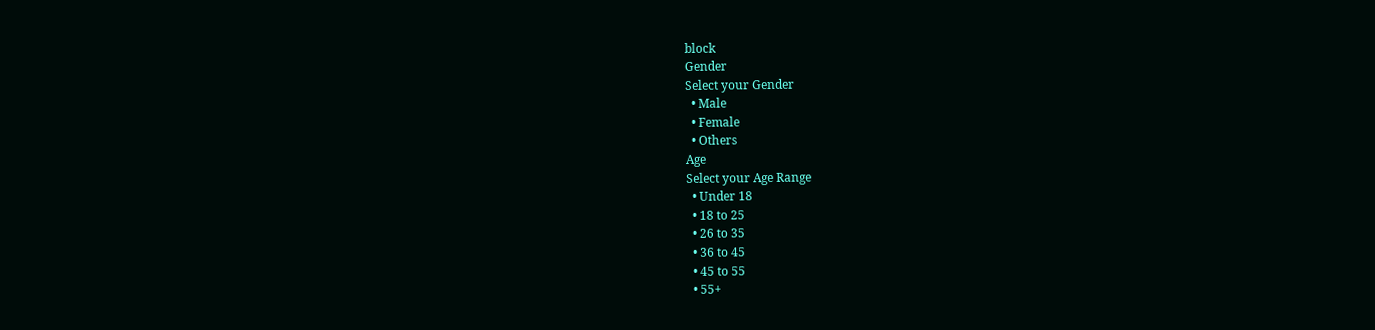block
Gender
Select your Gender
  • Male
  • Female
  • Others
Age
Select your Age Range
  • Under 18
  • 18 to 25
  • 26 to 35
  • 36 to 45
  • 45 to 55
  • 55+